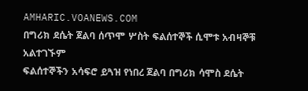AMHARIC.VOANEWS.COM
በግሪክ ደሴት ጀልባ ሰጥሞ ሦስት ፍልሰተኞች ሲሞቱ አብዛኞቹ አልተገኙም
ፍልሰተኞችን አሳፍሮ ይጓዝ የነበረ ጀልባ በግሪክ ሳሞስ ደሴት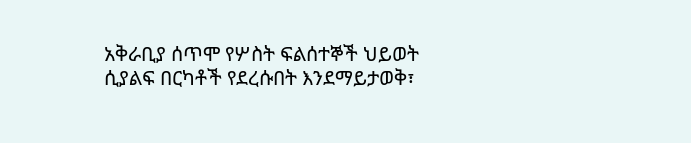አቅራቢያ ሰጥሞ የሦስት ፍልሰተኞች ህይወት ሲያልፍ በርካቶች የደረሱበት እንደማይታወቅ፣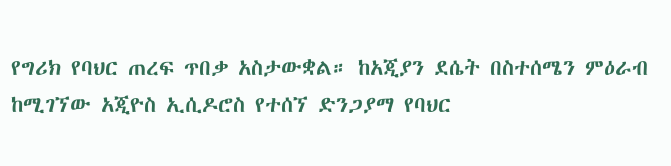የግሪክ የባህር ጠረፍ ጥበቃ አስታውቋል። ከአጂያን ደሴት በስተሰሜን ምዕራብ ከሚገኘው አጂዮስ ኢሲዶሮስ የተሰኘ ድንጋያማ የባህር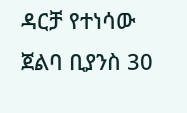ዳርቻ የተነሳው ጀልባ ቢያንስ 30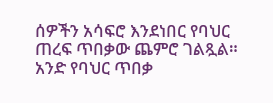ሰዎችን አሳፍሮ እንደነበር የባህር ጠረፍ ጥበቃው ጨምሮ ገልጿል። አንድ የባህር ጥበቃ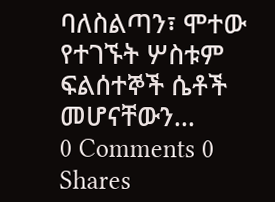ባለስልጣን፣ ሞተው የተገኙት ሦስቱም ፍልሰተኞች ሴቶች መሆናቸውን...
0 Comments 0 Shares